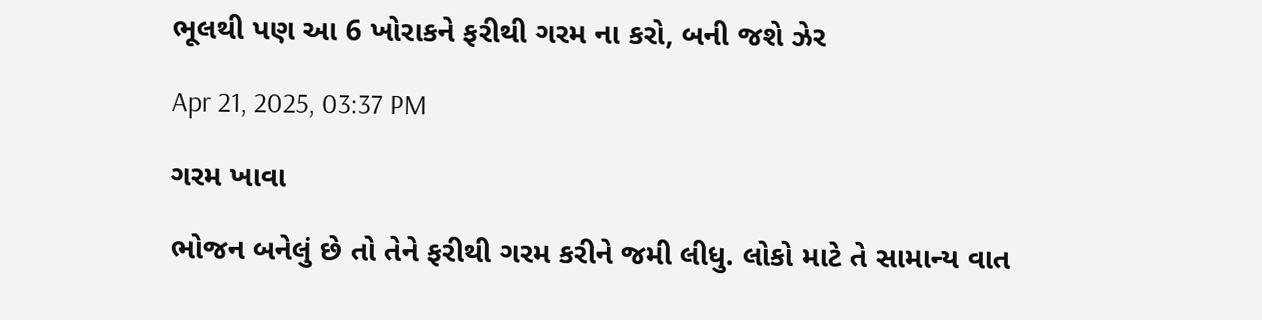ભૂલથી પણ આ 6 ખોરાકને ફરીથી ગરમ ના કરો, બની જશે ઝેર

Apr 21, 2025, 03:37 PM

ગરમ ખાવા

ભોજન બનેલું છે તો તેને ફરીથી ગરમ કરીને જમી લીધુ. લોકો માટે તે સામાન્ય વાત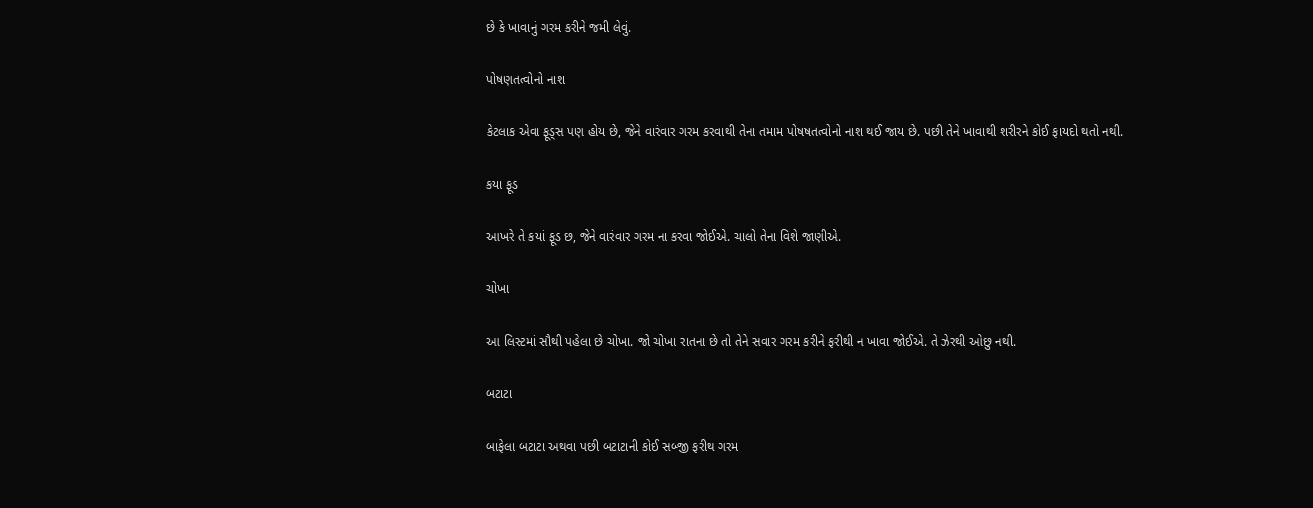છે કે ખાવાનું ગરમ કરીને જમી લેવું.

પોષણતત્વોનો નાશ

કેટલાક એવા ફૂડ્સ પણ હોય છે, જેને વારંવાર ગરમ કરવાથી તેના તમામ પોષષતત્વોનો નાશ થઈ જાય છે. પછી તેને ખાવાથી શરીરને કોઈ ફાયદો થતો નથી.

કયા ફૂડ

આખરે તે કયાં ફૂડ છ, જેને વારંવાર ગરમ ના કરવા જોઈએ. ચાલો તેના વિશે જાણીએ.

ચોખા

આ લિસ્ટમાં સૌથી પહેલા છે ચોખા. જો ચોખા રાતના છે તો તેને સવાર ગરમ કરીને ફરીથી ન ખાવા જોઈએ. તે ઝેરથી ઓછુ નથી.

બટાટા

બાફેલા બટાટા અથવા પછી બટાટાની કોઈ સબ્જી ફરીથ ગરમ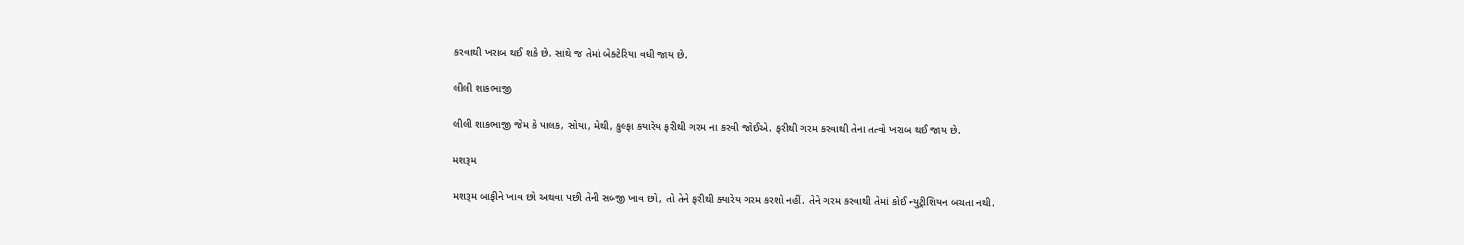કરવાથી ખરાબ થઈ શકે છે. સાથે જ તેમાં બેક્ટેરિયા વધી જાય છે.

લીલી શાકભાજી

લીલી શાકભાજી જેમ કે પાલક, સોયા, મેથી, કુલ્ફા કયારેય ફરીથી ગરમ ના કરવી જોઈએ. ફરીથી ગરમ કરવાથી તેના તત્વો ખરાબ થઈ જાય છે.

મશરૂમ

મશરૂમ બાફીને ખાવ છો અથવા પછી તેની સબ્જી ખાવ છો, તો તેને ફરીથી ક્યારેય ગરમ કરશો નહીં. તેને ગરમ કરવાથી તેમાં કોઈ ન્યુટ્રીશિયન બચતા નથી.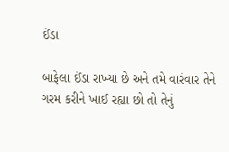ઈંડા

બાફેલા ઈંડા રાખ્યા છે અને તમે વારંવાર તેને ગરમ કરીને ખાઈ રહ્યા છો તો તેનું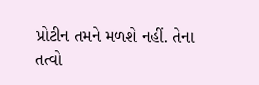પ્રોટીન તમને મળશે નહીં. તેના તત્વો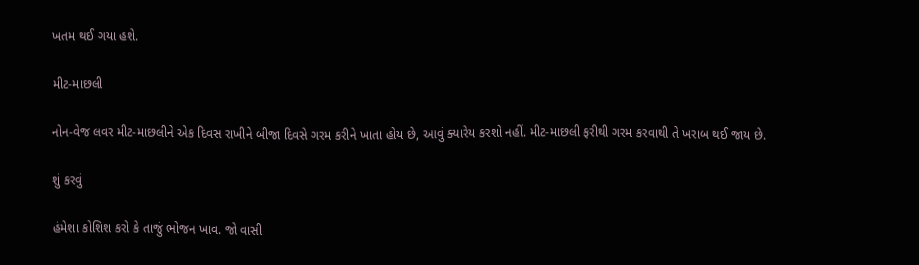ખતમ થઈ ગયા હશે.

મીટ-માછલી

નોન-વેજ લવર મીટ-માછલીને એક દિવસ રાખીને બીજા દિવસે ગરમ કરીને ખાતા હોય છે, આવું ક્યારેય કરશો નહીં. મીટ-માછલી ફરીથી ગરમ કરવાથી તે ખરાબ થઈ જાય છે.

શું કરવું

હંમેશા કોશિશ કરો કે તાજું ભોજન ખાવ. જો વાસી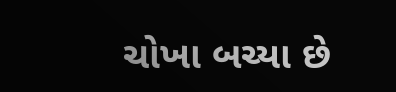ચોખા બચ્યા છે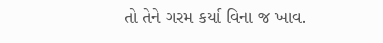તો તેને ગરમ કર્યા વિના જ ખાવ.